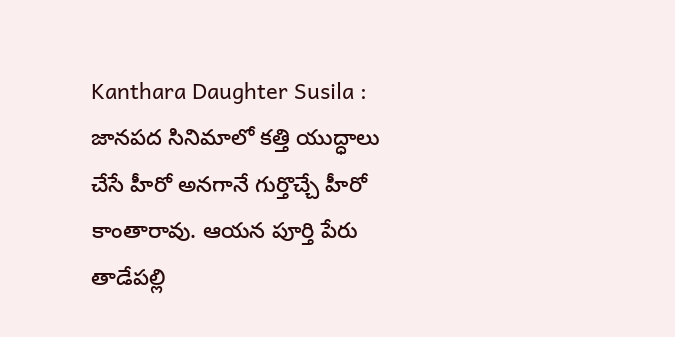Kanthara Daughter Susila : జానపద సినిమాలో కత్తి యుద్ధాలు చేసే హీరో అనగానే గుర్తొచ్చే హీరో కాంతారావు. ఆయన పూర్తి పేరు తాడేపల్లి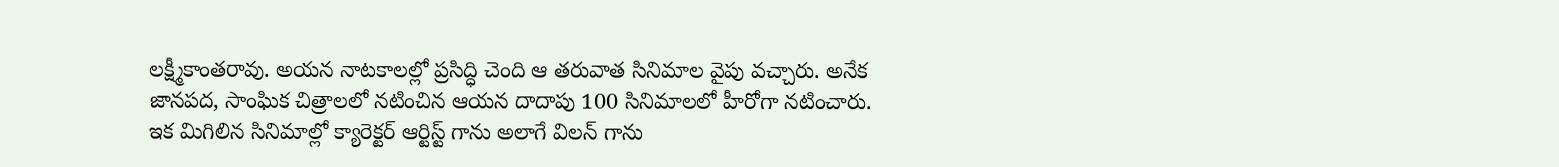లక్ష్మీకాంతరావు. అయన నాటకాలల్లో ప్రసిద్ధి చెంది ఆ తరువాత సినిమాల వైపు వచ్చారు. అనేక జానపద, సాంఘిక చిత్రాలలో నటించిన ఆయన దాదాపు 100 సినిమాలలో హీరోగా నటించారు. ఇక మిగిలిన సినిమాల్లో క్యారెక్టర్ ఆర్టిస్ట్ గాను అలాగే విలన్ గాను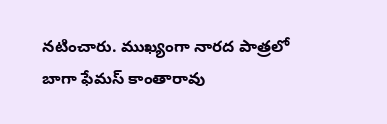నటించారు. ముఖ్యంగా నారద పాత్రలో బాగా ఫేమస్ కాంతారావు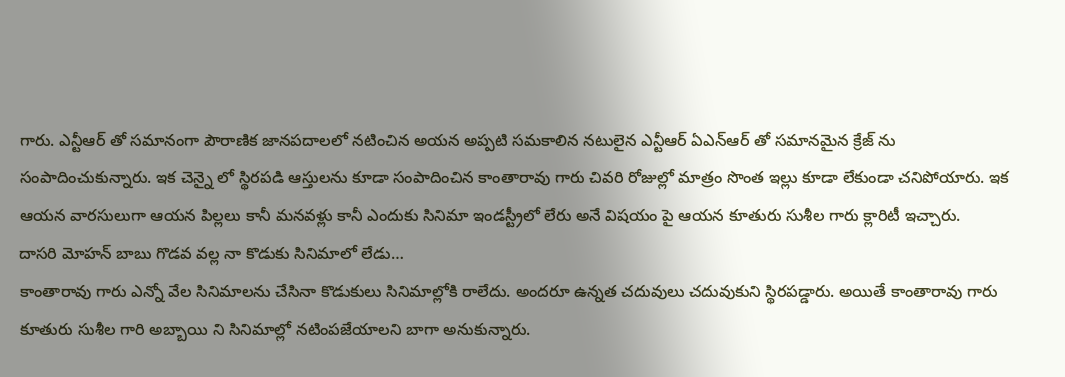గారు. ఎన్టీఆర్ తో సమానంగా పౌరాణిక జానపదాలలో నటించిన అయన అప్పటి సమకాలిన నటులైన ఎన్టీఆర్ ఏఎన్ఆర్ తో సమానమైన క్రేజ్ ను సంపాదించుకున్నారు. ఇక చెన్నై లో స్థిరపడి ఆస్తులను కూడా సంపాదించిన కాంతారావు గారు చివరి రోజుల్లో మాత్రం సొంత ఇల్లు కూడా లేకుండా చనిపోయారు. ఇక ఆయన వారసులుగా ఆయన పిల్లలు కానీ మనవళ్లు కానీ ఎందుకు సినిమా ఇండస్ట్రీలో లేరు అనే విషయం పై ఆయన కూతురు సుశీల గారు క్లారిటీ ఇచ్చారు.
దాసరి మోహన్ బాబు గొడవ వల్ల నా కొడుకు సినిమాలో లేడు…
కాంతారావు గారు ఎన్నో వేల సినిమాలను చేసినా కొడుకులు సినిమాల్లోకి రాలేదు. అందరూ ఉన్నత చదువులు చదువుకుని స్థిరపడ్డారు. అయితే కాంతారావు గారు కూతురు సుశీల గారి అబ్బాయి ని సినిమాల్లో నటింపజేయాలని బాగా అనుకున్నారు.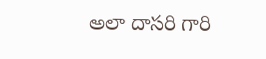అలా దాసరి గారి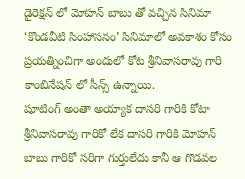డైరెక్షన్ లో మోహన్ బాబు తో వచ్చిన సినిమా ‘కొండవీటి సింహాసనం’ సినిమాలో అవకాశం కోసం ప్రయత్నించిగా అందులో కోట శ్రీనివాసరావు గారి కాంబినేషన్ లో సీన్స్ ఉన్నాయి.
షూటింగ్ అంతా అయ్యాక దాసరి గారికి కోటా శ్రీనివాసరావు గారికో లేక దాసరి గారికి మోహన్ బాబు గారికో సరిగా గుర్తులేదు కానీ ఆ గొడవల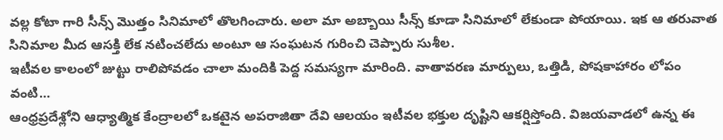వల్ల కోటా గారి సీన్స్ మొత్తం సినిమాలో తొలగించారు. అలా మా అబ్బాయి సీన్స్ కూడా సినిమాలో లేకుండా పోయాయి. ఇక ఆ తరువాత సినిమాల మీద ఆసక్తి లేక నటించలేదు అంటూ ఆ సంఘటన గురించి చెప్పారు సుశీల.
ఇటీవల కాలంలో జుట్టు రాలిపోవడం చాలా మందికి పెద్ద సమస్యగా మారింది. వాతావరణ మార్పులు, ఒత్తిడి, పోషకాహారం లోపం వంటి…
ఆంధ్రప్రదేశ్లోని ఆధ్యాత్మిక కేంద్రాలలో ఒకటైన అపరాజితా దేవి ఆలయం ఇటీవల భక్తుల దృష్టిని ఆకర్షిస్తోంది. విజయవాడలో ఉన్న ఈ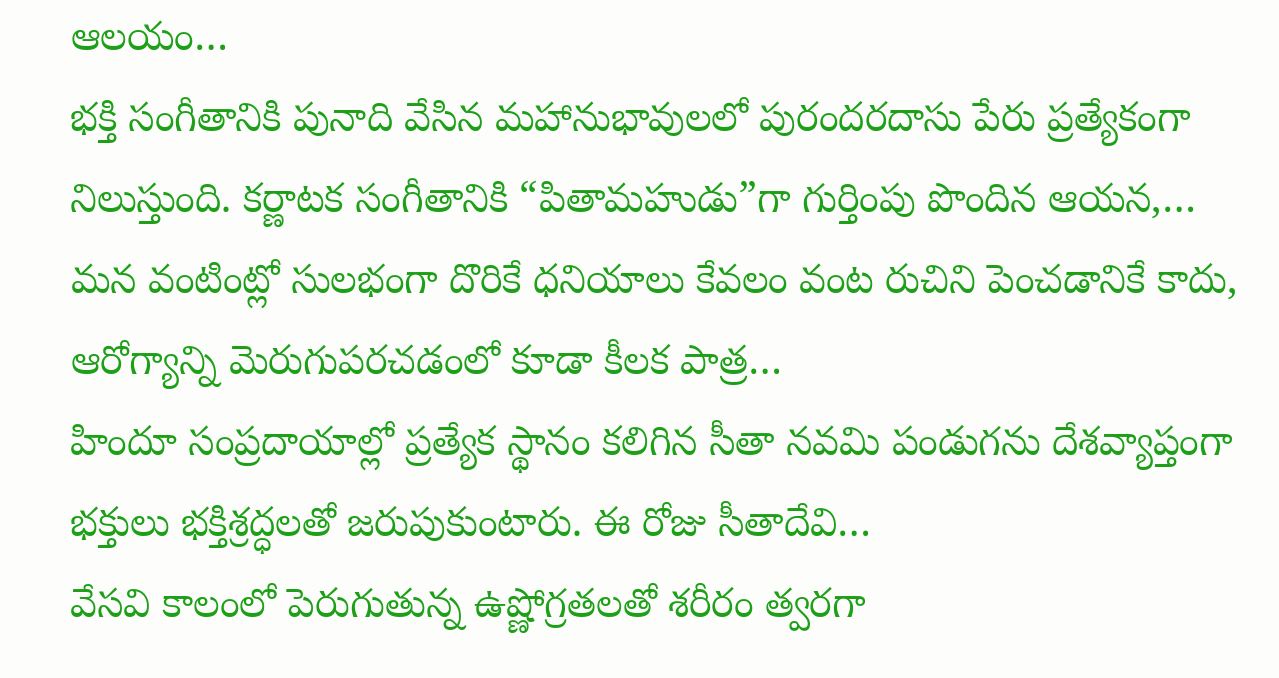ఆలయం…
భక్తి సంగీతానికి పునాది వేసిన మహానుభావులలో పురందరదాసు పేరు ప్రత్యేకంగా నిలుస్తుంది. కర్ణాటక సంగీతానికి “పితామహుడు”గా గుర్తింపు పొందిన ఆయన,…
మన వంటింట్లో సులభంగా దొరికే ధనియాలు కేవలం వంట రుచిని పెంచడానికే కాదు, ఆరోగ్యాన్ని మెరుగుపరచడంలో కూడా కీలక పాత్ర…
హిందూ సంప్రదాయాల్లో ప్రత్యేక స్థానం కలిగిన సీతా నవమి పండుగను దేశవ్యాప్తంగా భక్తులు భక్తిశ్రద్ధలతో జరుపుకుంటారు. ఈ రోజు సీతాదేవి…
వేసవి కాలంలో పెరుగుతున్న ఉష్ణోగ్రతలతో శరీరం త్వరగా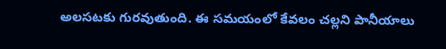అలసటకు గురవుతుంది. ఈ సమయంలో కేవలం చల్లని పానీయాలు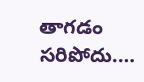తాగడం సరిపోదు.…